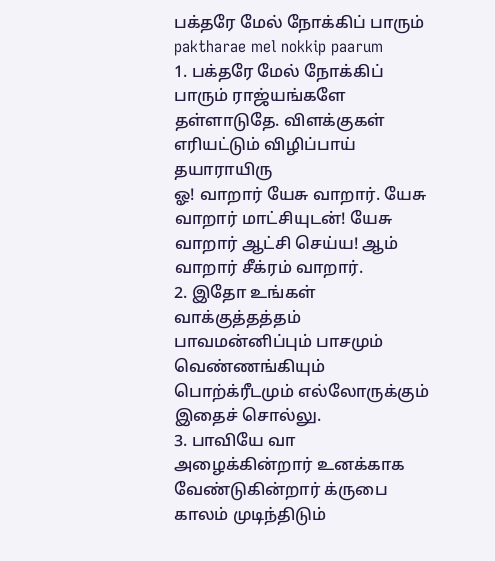பக்தரே மேல் நோக்கிப் பாரும்
paktharae mel nokkip paarum
1. பக்தரே மேல் நோக்கிப் பாரும் ராஜ்யங்களே தள்ளாடுதே. விளக்குகள் எரியட்டும் விழிப்பாய் தயாராயிரு
ஓ! வாறார் யேசு வாறார். யேசு வாறார் மாட்சியுடன்! யேசு வாறார் ஆட்சி செய்ய! ஆம் வாறார் சீக்ரம் வாறார்.
2. இதோ உங்கள் வாக்குத்தத்தம் பாவமன்னிப்பும் பாசமும் வெண்ணங்கியும் பொற்க்ரீடமும் எல்லோருக்கும் இதைச் சொல்லு.
3. பாவியே வா அழைக்கின்றார் உனக்காக வேண்டுகின்றார் க்ருபை காலம் முடிந்திடும்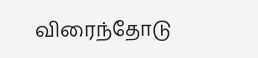விரைந்தோடு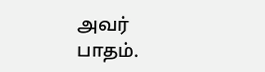அவர் பாதம்.